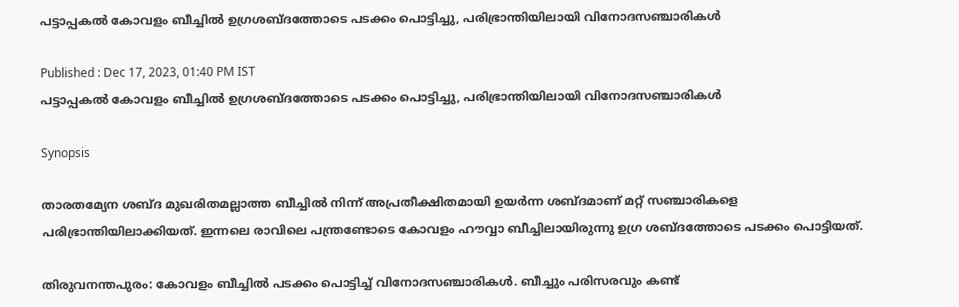പട്ടാപ്പകൽ കോവളം ബീച്ചിൽ ഉഗ്രശബ്ദത്തോടെ പടക്കം പൊട്ടിച്ചു, പരിഭ്രാന്തിയിലായി വിനോദസഞ്ചാരികൾ

Published : Dec 17, 2023, 01:40 PM IST
പട്ടാപ്പകൽ കോവളം ബീച്ചിൽ ഉഗ്രശബ്ദത്തോടെ പടക്കം പൊട്ടിച്ചു, പരിഭ്രാന്തിയിലായി വിനോദസഞ്ചാരികൾ

Synopsis

താരതമ്യേന ശബ്ദ മുഖരിതമല്ലാത്ത ബീച്ചിൽ നിന്ന് അപ്രതീക്ഷിതമായി ഉയർന്ന ശബ്ദമാണ് മറ്റ് സഞ്ചാരികളെ പരിഭ്രാന്തിയിലാക്കിയത്. ഇന്നലെ രാവിലെ പന്ത്രണ്ടോടെ കോവളം ഹൗവ്വാ ബീച്ചിലായിരുന്നു ഉഗ്ര ശബ്ദത്തോടെ പടക്കം പൊട്ടിയത്.

തിരുവനന്തപുരം: കോവളം ബീച്ചിൽ പടക്കം പൊട്ടിച്ച് വിനോദസഞ്ചാരികൾ. ബീച്ചും പരിസരവും കണ്ട്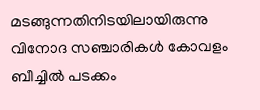മടങ്ങുന്നതിനിടയിലായിരുന്നു വിനോദ സഞ്ചാരികൾ കോവളം ബീച്ചിൽ പടക്കം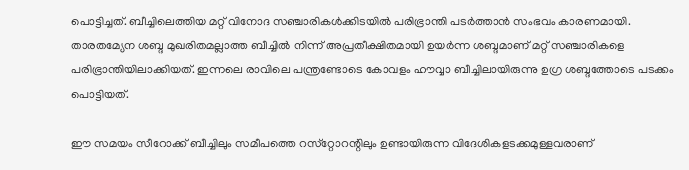പൊട്ടിച്ചത്. ബീച്ചിലെത്തിയ മറ്റ് വിനോദ സഞ്ചാരികൾക്കിടയിൽ പരിഭ്രാന്തി പടർത്താന്‍ സംഭവം കാരണമായി. താരതമ്യേന ശബ്ദ മുഖരിതമല്ലാത്ത ബീച്ചിൽ നിന്ന് അപ്രതീക്ഷിതമായി ഉയർന്ന ശബ്ദമാണ് മറ്റ് സഞ്ചാരികളെ പരിഭ്രാന്തിയിലാക്കിയത്. ഇന്നലെ രാവിലെ പന്ത്രണ്ടോടെ കോവളം ഹൗവ്വാ ബീച്ചിലായിരുന്നു ഉഗ്ര ശബ്ദത്തോടെ പടക്കം പൊട്ടിയത്.

ഈ സമയം സീറോക്ക് ബീച്ചിലും സമീപത്തെ റസ്‌റ്റോറന്റിലും ഉണ്ടായിരുന്ന വിദേശികളടക്കമുള്ളവരാണ്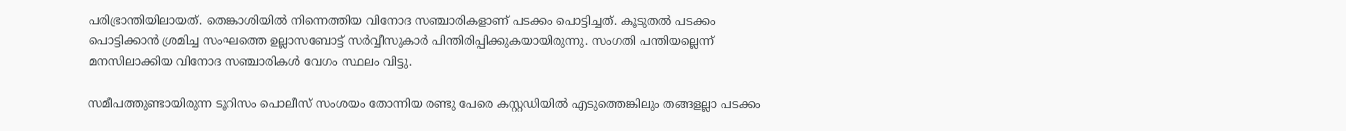പരിഭ്രാന്തിയിലായത്. തെങ്കാശിയിൽ നിന്നെത്തിയ വിനോദ സഞ്ചാരികളാണ് പടക്കം പൊട്ടിച്ചത്. കൂടുതൽ പടക്കം പൊട്ടിക്കാൻ ശ്രമിച്ച സംഘത്തെ ഉല്ലാസബോട്ട് സർവ്വീസുകാർ പിന്തിരിപ്പിക്കുകയായിരുന്നു. സംഗതി പന്തിയല്ലെന്ന് മനസിലാക്കിയ വിനോദ സഞ്ചാരികൾ വേഗം സ്ഥലം വിട്ടു.

സമീപത്തുണ്ടായിരുന്ന ടൂറിസം പൊലീസ് സംശയം തോന്നിയ രണ്ടു പേരെ കസ്റ്റഡിയിൽ എടുത്തെങ്കിലും തങ്ങളല്ലാ പടക്കം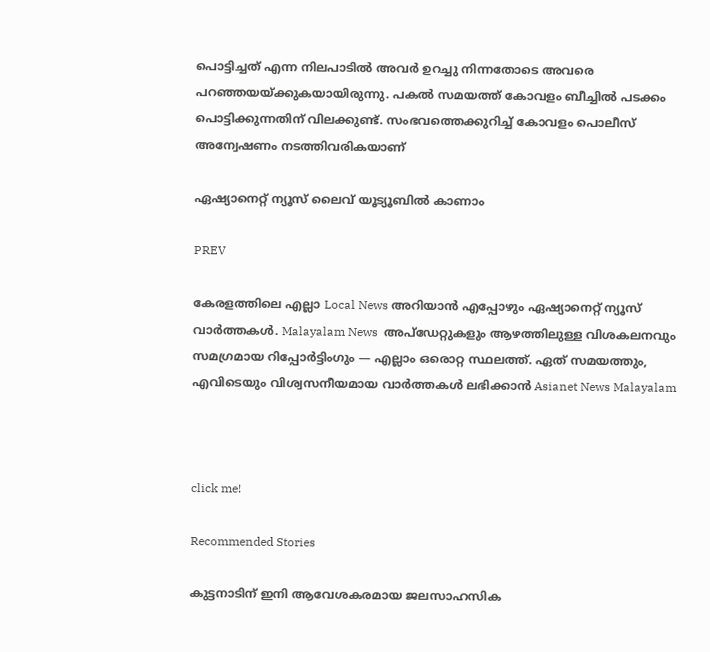പൊട്ടിച്ചത് എന്ന നിലപാടിൽ അവർ ഉറച്ചു നിന്നതോടെ അവരെ പറഞ്ഞയയ്ക്കുകയായിരുന്നു. പകൽ സമയത്ത് കോവളം ബീച്ചിൽ പടക്കം പൊട്ടിക്കുന്നതിന് വിലക്കുണ്ട്. സംഭവത്തെക്കുറിച്ച് കോവളം പൊലീസ് അന്വേഷണം നടത്തിവരികയാണ്

ഏഷ്യാനെറ്റ് ന്യൂസ് ലൈവ് യൂട്യൂബിൽ കാണാം

PREV

കേരളത്തിലെ എല്ലാ Local News അറിയാൻ എപ്പോഴും ഏഷ്യാനെറ്റ് ന്യൂസ് വാർത്തകൾ. Malayalam News  അപ്‌ഡേറ്റുകളും ആഴത്തിലുള്ള വിശകലനവും സമഗ്രമായ റിപ്പോർട്ടിംഗും — എല്ലാം ഒരൊറ്റ സ്ഥലത്ത്. ഏത് സമയത്തും, എവിടെയും വിശ്വസനീയമായ വാർത്തകൾ ലഭിക്കാൻ Asianet News Malayalam



click me!

Recommended Stories

കുട്ടനാടിന് ഇനി ആവേശകരമായ ജലസാഹസിക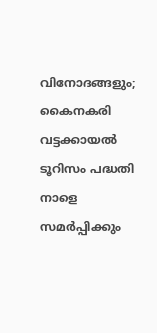വിനോദങ്ങളും; കൈനകരി വട്ടക്കായൽ ടൂറിസം പദ്ധതി നാളെ സമർപ്പിക്കും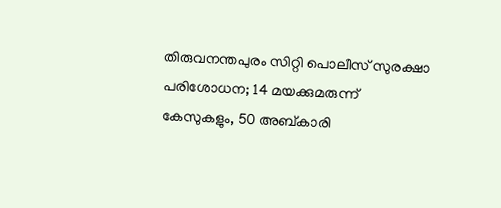തിരുവനന്തപുരം സിറ്റി പൊലീസ് സുരക്ഷാ പരിശോധന; 14 മയക്കുമരുന്ന് കേസുകളും, 50 അബ്കാരി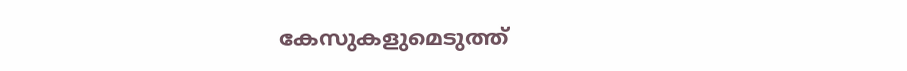കേസുകളുമെടുത്ത്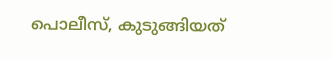പൊലീസ്, കുടുങ്ങിയത്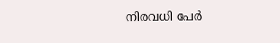നിരവധി പേർ